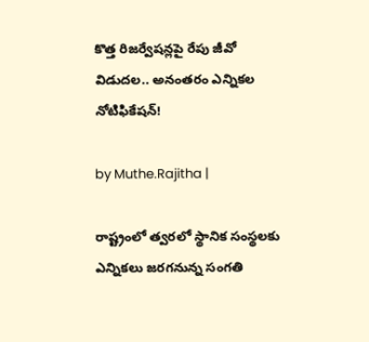కొత్త రిజర్వేషన్లపై రేపు జీవో విడుదల.. అనంతరం ఎన్నికల నోటిఫికేషన్!

by Muthe.Rajitha |

రాష్ట్రంలో త్వరలో స్థానిక సంస్థలకు ఎన్నికలు జరగనున్న సంగతి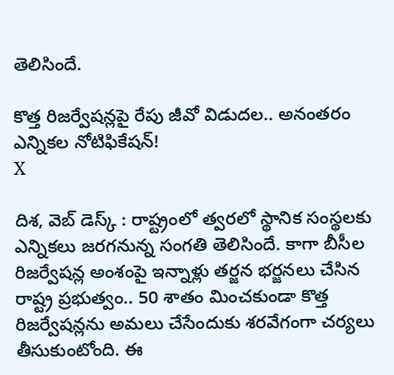తెలిసిందే.

కొత్త రిజర్వేషన్లపై రేపు జీవో విడుదల.. అనంతరం ఎన్నికల నోటిఫికేషన్!
X

దిశ, వెబ్ డెస్క్ : రాష్ట్రంలో త్వరలో స్థానిక సంస్థలకు ఎన్నికలు జరగనున్న సంగతి తెలిసిందే. కాగా బీసీల రిజర్వేషన్ల అంశంపై ఇన్నాళ్లు తర్జన భర్జనలు చేసిన రాష్ట్ర ప్రభుత్వం.. 50 శాతం మించకుండా కొత్త రిజర్వేషన్లను అమలు చేసేందుకు శరవేగంగా చర్యలు తీసుకుంటోంది. ఈ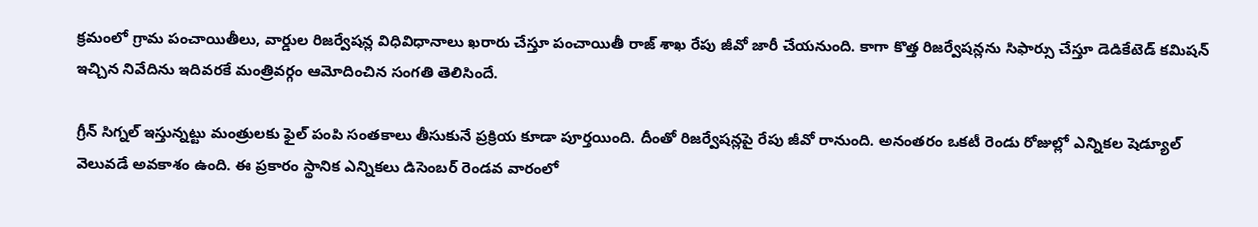క్రమంలో గ్రామ పంచాయితీలు, వార్డుల రిజర్వేషన్ల విధివిధానాలు ఖరారు చేస్తూ పంచాయితీ రాజ్ శాఖ రేపు జీవో జారీ చేయనుంది. కాగా కొత్త రిజర్వేషన్లను సిఫార్సు చేస్తూ డెడికేటెడ్ కమిషన్ ఇచ్చిన నివేదిను ఇదివరకే మంత్రివర్గం ఆమోదించిన సంగతి తెలిసిందే.

గ్రీన్ సిగ్నల్ ఇస్తున్నట్టు మంత్రులకు ఫైల్ పంపి సంతకాలు తీసుకునే ప్రక్రియ కూడా పూర్తయింది. దీంతో రిజర్వేషన్లపై రేపు జీవో రానుంది. అనంతరం ఒకటీ రెండు రోజుల్లో ఎన్నికల షెడ్యూల్ వెలువడే అవకాశం ఉంది. ఈ ప్రకారం స్థానిక ఎన్నికలు డిసెంబర్ రెండవ వారంలో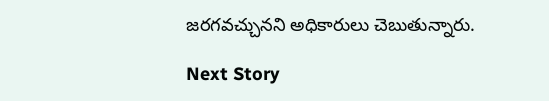జరగవచ్చునని అధికారులు చెబుతున్నారు.

Next Story